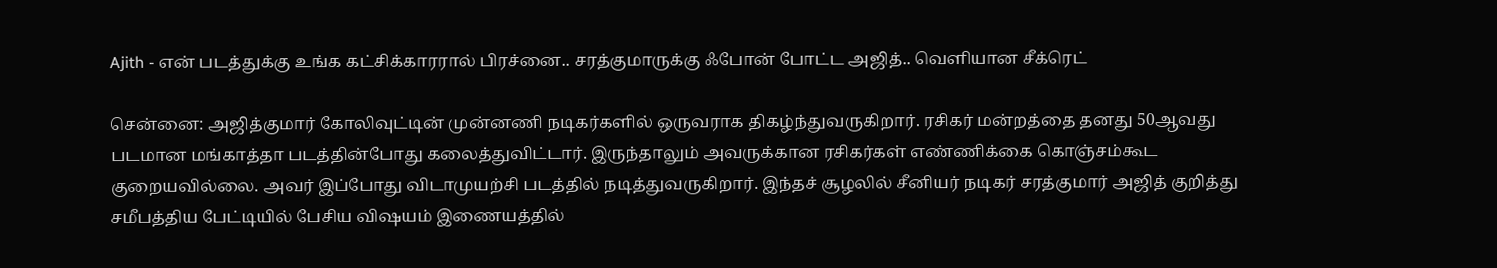Ajith - என் படத்துக்கு உங்க கட்சிக்காரரால் பிரச்னை.. சரத்குமாருக்கு ஃபோன் போட்ட அஜித்.. வெளியான சீக்ரெட்

சென்னை: அஜித்குமார் கோலிவுட்டின் முன்னணி நடிகர்களில் ஒருவராக திகழ்ந்துவருகிறார். ரசிகர் மன்றத்தை தனது 50ஆவது படமான மங்காத்தா படத்தின்போது கலைத்துவிட்டார். இருந்தாலும் அவருக்கான ரசிகர்கள் எண்ணிக்கை கொஞ்சம்கூட குறையவில்லை. அவர் இப்போது விடாமுயற்சி படத்தில் நடித்துவருகிறார். இந்தச் சூழலில் சீனியர் நடிகர் சரத்குமார் அஜித் குறித்து சமீபத்திய பேட்டியில் பேசிய விஷயம் இணையத்தில்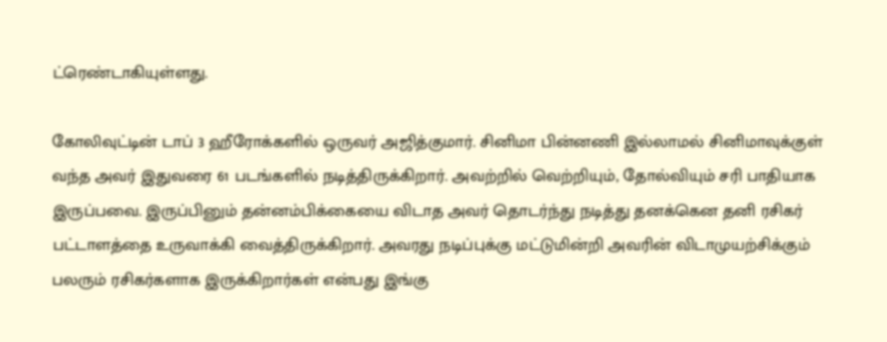ட்ரெண்டாகியுள்ளது.

கோலிவுட்டின் டாப் 3 ஹீரோக்களில் ஒருவர் அஜித்குமார். சினிமா பின்னணி இல்லாமல் சினிமாவுக்குள் வந்த அவர் இதுவரை 61 படங்களில் நடித்திருக்கிறார். அவற்றில் வெற்றியும், தோல்வியும் சரி பாதியாக இருப்பவை. இருப்பினும் தன்னம்பிக்கையை விடாத அவர் தொடர்ந்து நடித்து தனக்கென தனி ரசிகர் பட்டாளத்தை உருவாக்கி வைத்திருக்கிறார். அவரது நடிப்புக்கு மட்டுமின்றி அவரின் விடாமுயற்சிக்கும் பலரும் ரசிகர்களாக இருக்கிறார்கள் என்பது இங்கு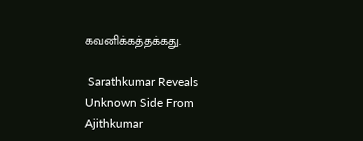கவனிக்கத்தக்கது.

 Sarathkumar Reveals Unknown Side From Ajithkumar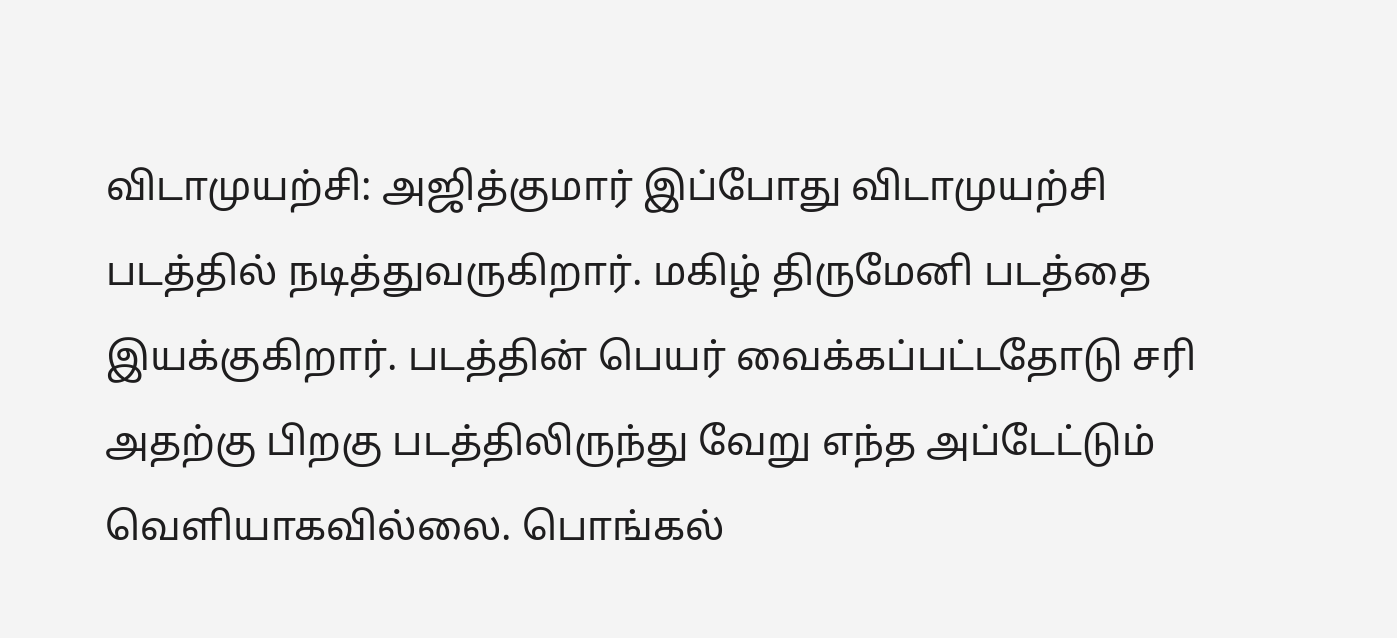விடாமுயற்சி: அஜித்குமார் இப்போது விடாமுயற்சி படத்தில் நடித்துவருகிறார். மகிழ் திருமேனி படத்தை இயக்குகிறார். படத்தின் பெயர் வைக்கப்பட்டதோடு சரி அதற்கு பிறகு படத்திலிருந்து வேறு எந்த அப்டேட்டும் வெளியாகவில்லை. பொங்கல்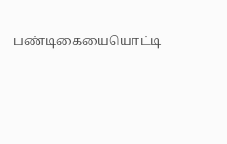பண்டிகையையொட்டி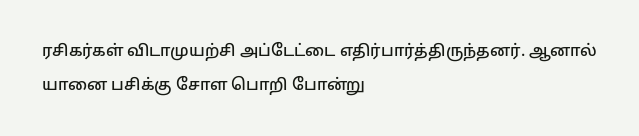ரசிகர்கள் விடாமுயற்சி அப்டேட்டை எதிர்பார்த்திருந்தனர். ஆனால் யானை பசிக்கு சோள பொறி போன்று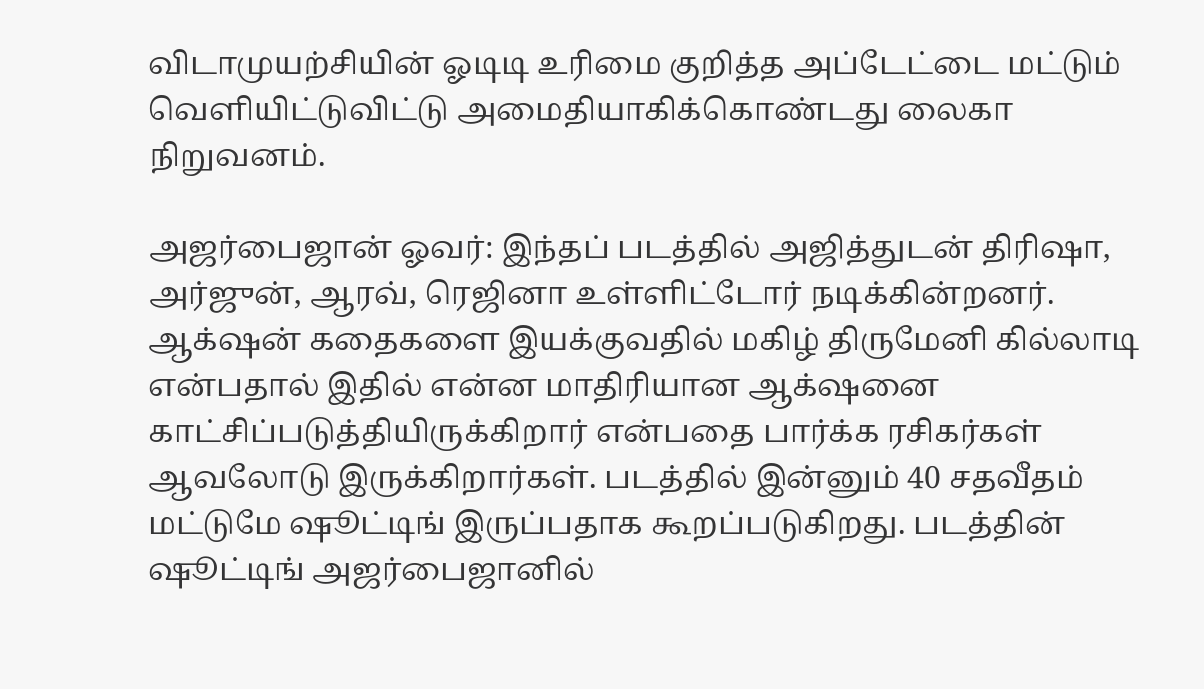விடாமுயற்சியின் ஓடிடி உரிமை குறித்த அப்டேட்டை மட்டும் வெளியிட்டுவிட்டு அமைதியாகிக்கொண்டது லைகா நிறுவனம்.

அஜர்பைஜான் ஓவர்: இந்தப் படத்தில் அஜித்துடன் திரிஷா, அர்ஜுன், ஆரவ், ரெஜினா உள்ளிட்டோர் நடிக்கின்றனர். ஆக்‌ஷன் கதைகளை இயக்குவதில் மகிழ் திருமேனி கில்லாடி என்பதால் இதில் என்ன மாதிரியான ஆக்‌ஷனை காட்சிப்படுத்தியிருக்கிறார் என்பதை பார்க்க ரசிகர்கள் ஆவலோடு இருக்கிறார்கள். படத்தில் இன்னும் 40 சதவீதம் மட்டுமே ஷூட்டிங் இருப்பதாக கூறப்படுகிறது. படத்தின் ஷூட்டிங் அஜர்பைஜானில்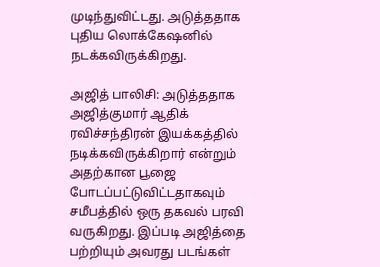முடிந்துவிட்டது. அடுத்ததாக புதிய லொக்கேஷனில் நடக்கவிருக்கிறது.

அஜித் பாலிசி: அடுத்ததாக அஜித்குமார் ஆதிக் ரவிச்சந்திரன் இயக்கத்தில் நடிக்கவிருக்கிறார் என்றும் அதற்கான பூஜை போடப்பட்டுவிட்டதாகவும் சமீபத்தில் ஒரு தகவல் பரவி வருகிறது. இப்படி அஜித்தை பற்றியும் அவரது படங்கள்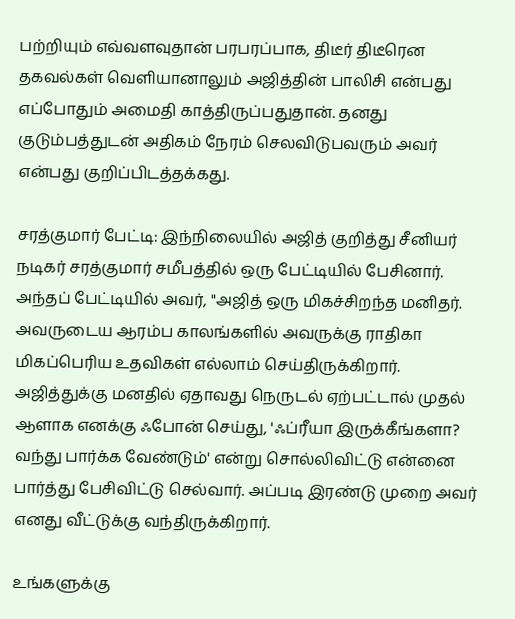பற்றியும் எவ்வளவுதான் பரபரப்பாக, திடீர் திடீரென தகவல்கள் வெளியானாலும் அஜித்தின் பாலிசி என்பது எப்போதும் அமைதி காத்திருப்பதுதான். தனது குடும்பத்துடன் அதிகம் நேரம் செலவிடுபவரும் அவர் என்பது குறிப்பிடத்தக்கது.

சரத்குமார் பேட்டி: இந்நிலையில் அஜித் குறித்து சீனியர் நடிகர் சரத்குமார் சமீபத்தில் ஒரு பேட்டியில் பேசினார். அந்தப் பேட்டியில் அவர், "அஜித் ஒரு மிகச்சிறந்த மனிதர். அவருடைய ஆரம்ப காலங்களில் அவருக்கு ராதிகா மிகப்பெரிய உதவிகள் எல்லாம் செய்திருக்கிறார். அஜித்துக்கு மனதில் ஏதாவது நெருடல் ஏற்பட்டால் முதல் ஆளாக எனக்கு ஃபோன் செய்து, 'ஃப்ரீயா இருக்கீங்களா? வந்து பார்க்க வேண்டும்' என்று சொல்லிவிட்டு என்னை பார்த்து பேசிவிட்டு செல்வார். அப்படி இரண்டு முறை அவர் எனது வீட்டுக்கு வந்திருக்கிறார்.

உங்களுக்கு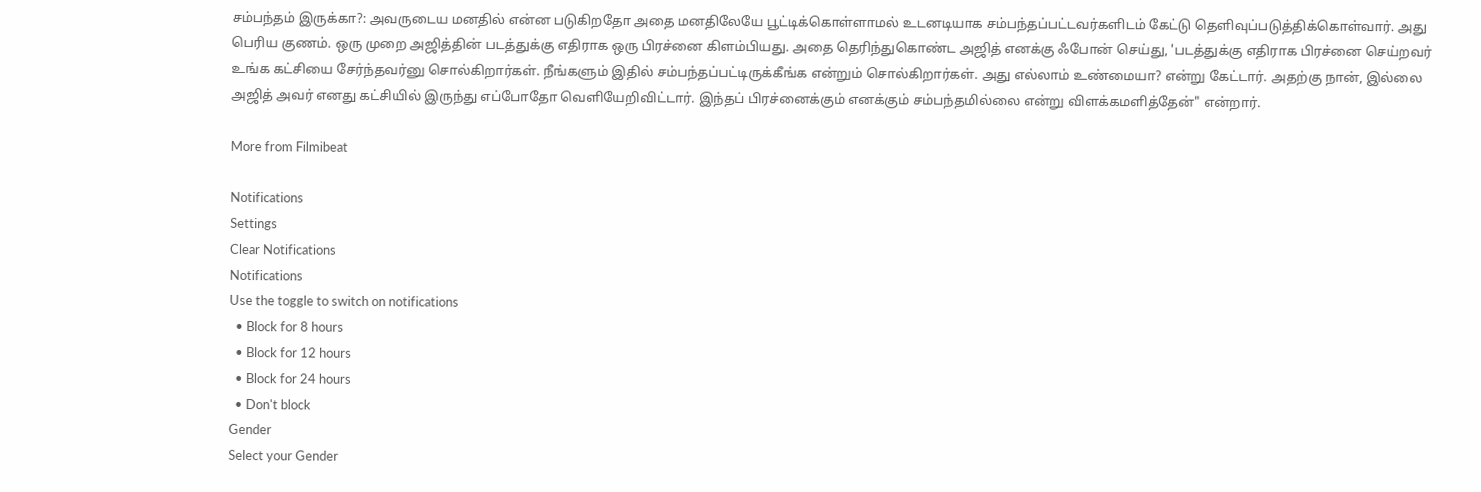சம்பந்தம் இருக்கா?: அவருடைய மனதில் என்ன படுகிறதோ அதை மனதிலேயே பூட்டிக்கொள்ளாமல் உடனடியாக சம்பந்தப்பட்டவர்களிடம் கேட்டு தெளிவுப்படுத்திக்கொள்வார். அது பெரிய குணம். ஒரு முறை அஜித்தின் படத்துக்கு எதிராக ஒரு பிரச்னை கிளம்பியது. அதை தெரிந்துகொண்ட அஜித் எனக்கு ஃபோன் செய்து, 'படத்துக்கு எதிராக பிரச்னை செய்றவர் உங்க கட்சியை சேர்ந்தவர்னு சொல்கிறார்கள். நீங்களும் இதில் சம்பந்தப்பட்டிருக்கீங்க என்றும் சொல்கிறார்கள். அது எல்லாம் உண்மையா? என்று கேட்டார். அதற்கு நான், இல்லை அஜித் அவர் எனது கட்சியில் இருந்து எப்போதோ வெளியேறிவிட்டார். இந்தப் பிரச்னைக்கும் எனக்கும் சம்பந்தமில்லை என்று விளக்கமளித்தேன்" என்றார்.

More from Filmibeat

Notifications
Settings
Clear Notifications
Notifications
Use the toggle to switch on notifications
  • Block for 8 hours
  • Block for 12 hours
  • Block for 24 hours
  • Don't block
Gender
Select your Gender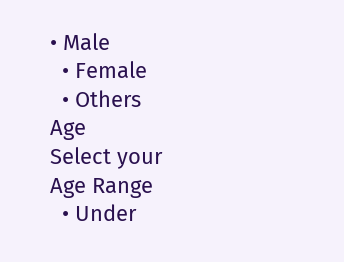• Male
  • Female
  • Others
Age
Select your Age Range
  • Under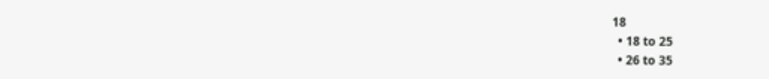18
  • 18 to 25
  • 26 to 35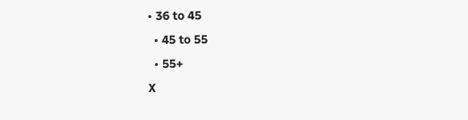• 36 to 45
  • 45 to 55
  • 55+
X